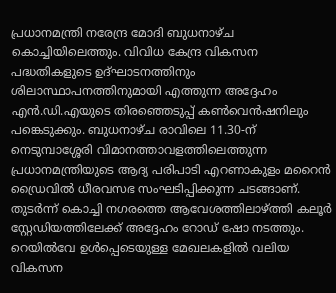പ്രധാനമന്ത്രി നരേന്ദ്ര മോദി ബുധനാഴ്ച കൊച്ചിയിലെത്തും. വിവിധ കേന്ദ്ര വികസന പദ്ധതികളുടെ ഉദ്ഘാടനത്തിനും ശിലാസ്ഥാപനത്തിനുമായി എത്തുന്ന അദ്ദേഹം എൻ.ഡി.എയുടെ തിരഞ്ഞെടുപ്പ് കൺവെൻഷനിലും പങ്കെടുക്കും. ബുധനാഴ്ച രാവിലെ 11.30-ന് നെടുമ്പാശ്ശേരി വിമാനത്താവളത്തിലെത്തുന്ന പ്രധാനമന്ത്രിയുടെ ആദ്യ പരിപാടി എറണാകുളം മറൈൻ ഡ്രൈവിൽ ധീരവസഭ സംഘടിപ്പിക്കുന്ന ചടങ്ങാണ്. തുടർന്ന് കൊച്ചി നഗരത്തെ ആവേശത്തിലാഴ്ത്തി കലൂർ സ്റ്റേഡിയത്തിലേക്ക് അദ്ദേഹം റോഡ് ഷോ നടത്തും.
റെയിൽവേ ഉൾപ്പെടെയുള്ള മേഖലകളിൽ വലിയ വികസന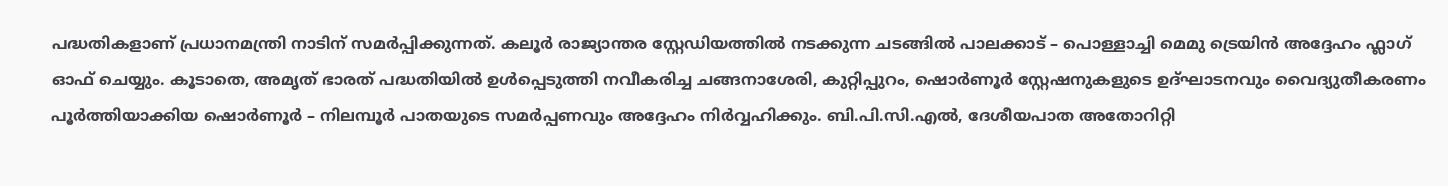പദ്ധതികളാണ് പ്രധാനമന്ത്രി നാടിന് സമർപ്പിക്കുന്നത്. കലൂർ രാജ്യാന്തര സ്റ്റേഡിയത്തിൽ നടക്കുന്ന ചടങ്ങിൽ പാലക്കാട് – പൊള്ളാച്ചി മെമു ട്രെയിൻ അദ്ദേഹം ഫ്ലാഗ് ഓഫ് ചെയ്യും. കൂടാതെ, അമൃത് ഭാരത് പദ്ധതിയിൽ ഉൾപ്പെടുത്തി നവീകരിച്ച ചങ്ങനാശേരി, കുറ്റിപ്പുറം, ഷൊർണൂർ സ്റ്റേഷനുകളുടെ ഉദ്ഘാടനവും വൈദ്യുതീകരണം പൂർത്തിയാക്കിയ ഷൊർണൂർ – നിലമ്പൂർ പാതയുടെ സമർപ്പണവും അദ്ദേഹം നിർവ്വഹിക്കും. ബി.പി.സി.എൽ, ദേശീയപാത അതോറിറ്റി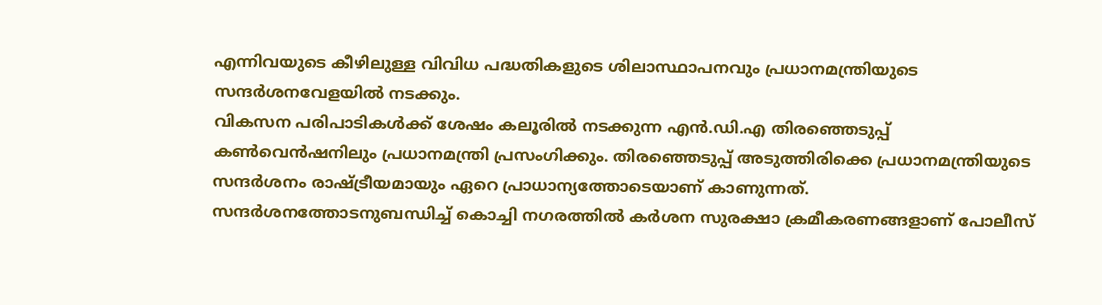എന്നിവയുടെ കീഴിലുള്ള വിവിധ പദ്ധതികളുടെ ശിലാസ്ഥാപനവും പ്രധാനമന്ത്രിയുടെ സന്ദർശനവേളയിൽ നടക്കും.
വികസന പരിപാടികൾക്ക് ശേഷം കലൂരിൽ നടക്കുന്ന എൻ.ഡി.എ തിരഞ്ഞെടുപ്പ് കൺവെൻഷനിലും പ്രധാനമന്ത്രി പ്രസംഗിക്കും. തിരഞ്ഞെടുപ്പ് അടുത്തിരിക്കെ പ്രധാനമന്ത്രിയുടെ സന്ദർശനം രാഷ്ട്രീയമായും ഏറെ പ്രാധാന്യത്തോടെയാണ് കാണുന്നത്. സന്ദർശനത്തോടനുബന്ധിച്ച് കൊച്ചി നഗരത്തിൽ കർശന സുരക്ഷാ ക്രമീകരണങ്ങളാണ് പോലീസ്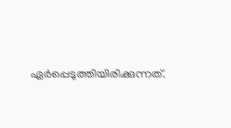ഏർപ്പെടുത്തിയിരിക്കുന്നത്.